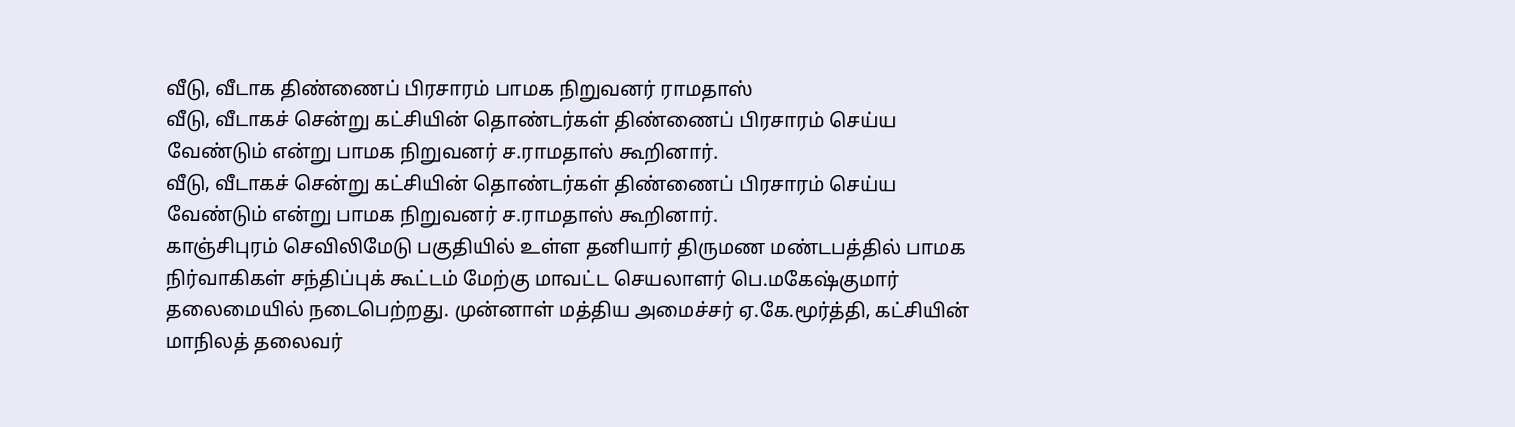வீடு, வீடாக திண்ணைப் பிரசாரம் பாமக நிறுவனர் ராமதாஸ்
வீடு, வீடாகச் சென்று கட்சியின் தொண்டர்கள் திண்ணைப் பிரசாரம் செய்ய வேண்டும் என்று பாமக நிறுவனர் ச.ராமதாஸ் கூறினார்.
வீடு, வீடாகச் சென்று கட்சியின் தொண்டர்கள் திண்ணைப் பிரசாரம் செய்ய வேண்டும் என்று பாமக நிறுவனர் ச.ராமதாஸ் கூறினார்.
காஞ்சிபுரம் செவிலிமேடு பகுதியில் உள்ள தனியார் திருமண மண்டபத்தில் பாமக நிர்வாகிகள் சந்திப்புக் கூட்டம் மேற்கு மாவட்ட செயலாளர் பெ.மகேஷ்குமார் தலைமையில் நடைபெற்றது. முன்னாள் மத்திய அமைச்சர் ஏ.கே.மூர்த்தி, கட்சியின் மாநிலத் தலைவர்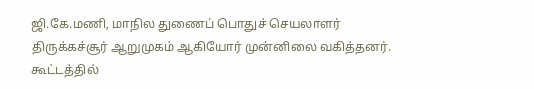ஜி.கே.மணி, மாநில துணைப் பொதுச் செயலாளர் திருக்கச்சூர் ஆறுமுகம் ஆகியோர் முன்னிலை வகித்தனர். கூட்டத்தில்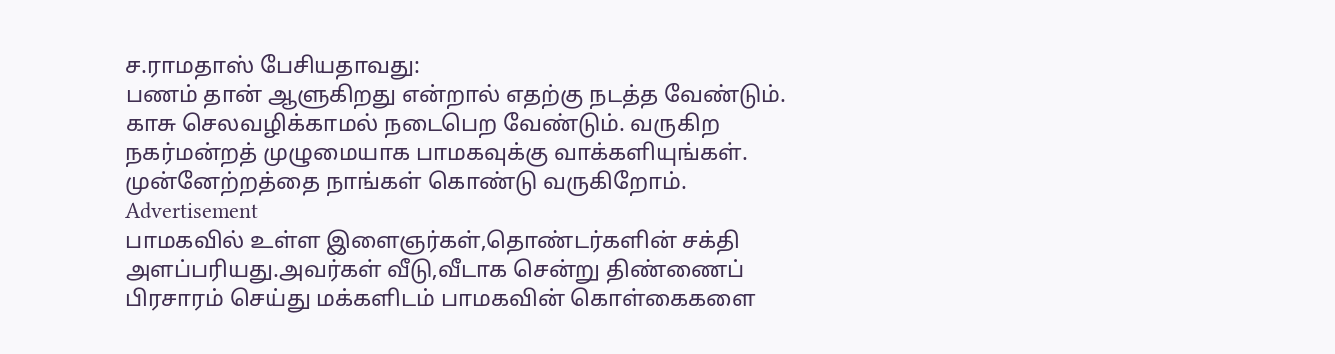ச.ராமதாஸ் பேசியதாவது:
பணம் தான் ஆளுகிறது என்றால் எதற்கு நடத்த வேண்டும். காசு செலவழிக்காமல் நடைபெற வேண்டும். வருகிற நகர்மன்றத் முழுமையாக பாமகவுக்கு வாக்களியுங்கள். முன்னேற்றத்தை நாங்கள் கொண்டு வருகிறோம்.
Advertisement
பாமகவில் உள்ள இளைஞர்கள்,தொண்டர்களின் சக்தி அளப்பரியது.அவர்கள் வீடு,வீடாக சென்று திண்ணைப் பிரசாரம் செய்து மக்களிடம் பாமகவின் கொள்கைகளை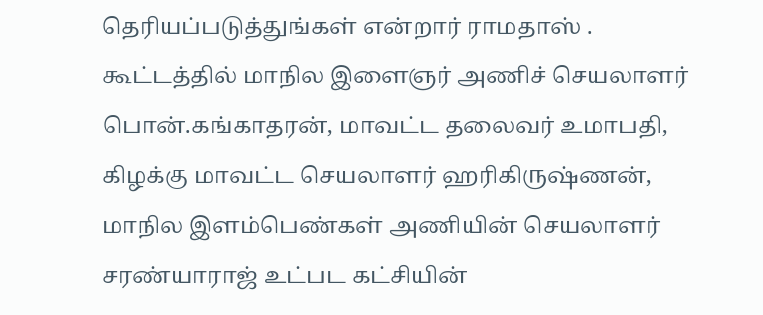தெரியப்படுத்துங்கள் என்றார் ராமதாஸ் .
கூட்டத்தில் மாநில இளைஞர் அணிச் செயலாளர் பொன்.கங்காதரன், மாவட்ட தலைவர் உமாபதி, கிழக்கு மாவட்ட செயலாளர் ஹரிகிருஷ்ணன், மாநில இளம்பெண்கள் அணியின் செயலாளர் சரண்யாராஜ் உட்பட கட்சியின்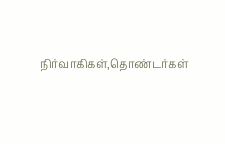நிர்வாகிகள்,தொண்டர்கள்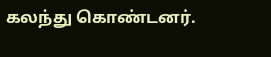கலந்து கொண்டனர்.